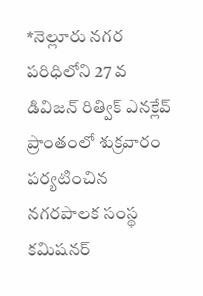*నెల్లూరు నగర పరిధిలోని 27 వ డివిజన్ రిత్విక్ ఎనక్లేవ్ ప్రాంతంలో శుక్రవారం పర్యటించిన నగరపాలక సంస్థ కమిషనర్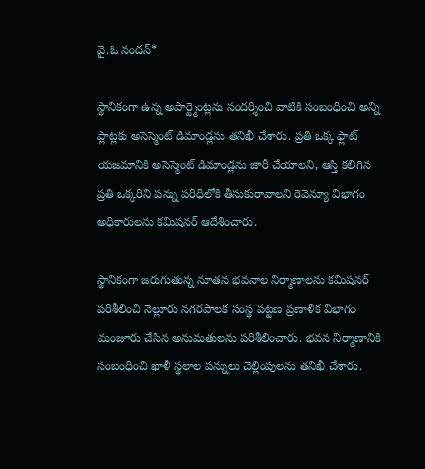వై.ఓ నందన్*

స్థానికంగా ఉన్న అపార్ట్మెంట్లను సందర్శించి వాటికి సంబంధించి అన్ని ప్లాట్లకు అసెస్మెంట్ డిమాండ్లను తనిఖీ చేశారు. ప్రతి ఒక్క ఫ్లాట్ యజమానికి అసెస్మెంట్ డిమాండ్లను జారీ చేయాలని, ఆస్తి కలిగిన ప్రతి ఒక్కరిని పన్ను పరిధిలోకి తీసుకురావాలని రెవెన్యూ విభాగం అధికారులను కమిషనర్ ఆదేశించారు.

స్థానికంగా జరుగుతున్న నూతన భవనాల నిర్మాణాలను కమిషనర్ పరిశీలించి నెల్లూరు నగరపాలక సంస్థ పట్టణ ప్రణాళిక విభాగం మంజూరు చేసిన అనుమతులను పరిశీలించారు. భవన నిర్మాణానికి సంబంధించి ఖాళీ స్థలాల పన్నులు చెల్లింపులను తనిఖీ చేశారు.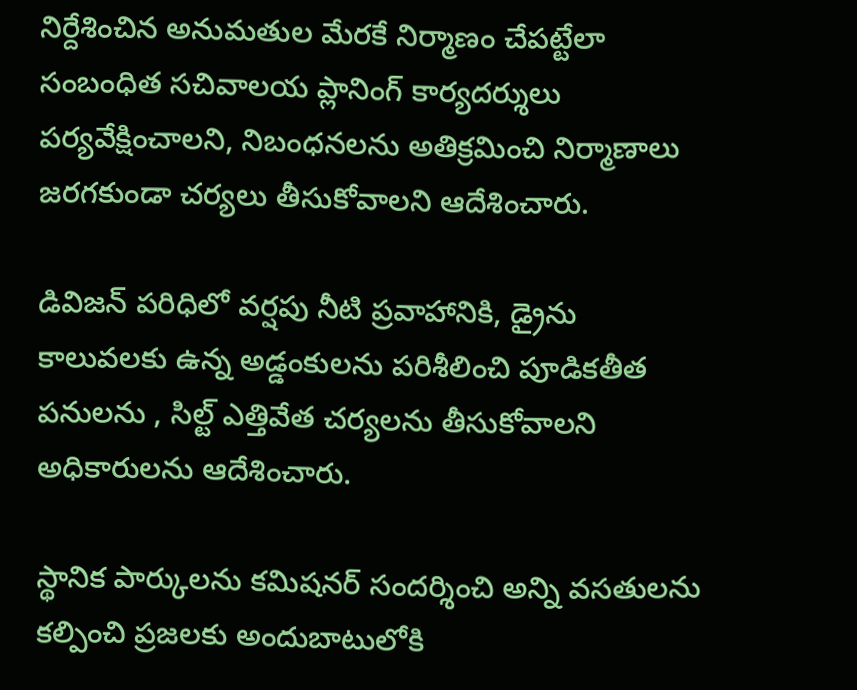నిర్దేశించిన అనుమతుల మేరకే నిర్మాణం చేపట్టేలా సంబంధిత సచివాలయ ప్లానింగ్ కార్యదర్శులు పర్యవేక్షించాలని, నిబంధనలను అతిక్రమించి నిర్మాణాలు జరగకుండా చర్యలు తీసుకోవాలని ఆదేశించారు.

డివిజన్ పరిధిలో వర్షపు నీటి ప్రవాహానికి, డ్రైను కాలువలకు ఉన్న అడ్డంకులను పరిశీలించి పూడికతీత పనులను , సిల్ట్ ఎత్తివేత చర్యలను తీసుకోవాలని అధికారులను ఆదేశించారు.

స్థానిక పార్కులను కమిషనర్ సందర్శించి అన్ని వసతులను కల్పించి ప్రజలకు అందుబాటులోకి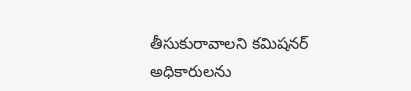తీసుకురావాలని కమిషనర్ అధికారులను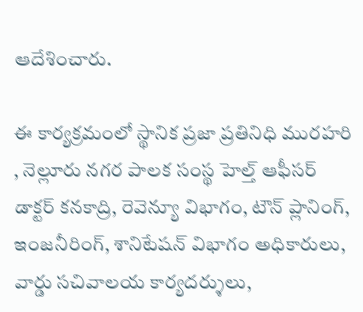ఆదేశించారు.

ఈ కార్యక్రమంలో స్థానిక ప్రజా ప్రతినిధి మురహరి , నెల్లూరు నగర పాలక సంస్థ హెల్త్ ఆఫీసర్ డాక్టర్ కనకాద్రి, రెవెన్యూ విభాగం, టౌన్ ప్లానింగ్, ఇంజనీరింగ్, శానిటేషన్ విభాగం అధికారులు, వార్డు సచివాలయ కార్యదర్శులు,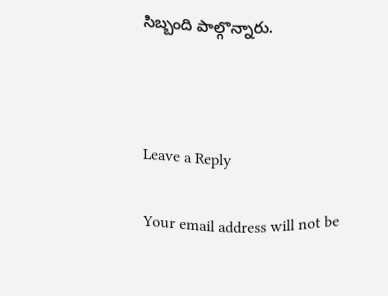సిబ్బంది పాల్గొన్నారు.



Leave a Reply

Your email address will not be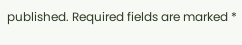published. Required fields are marked *